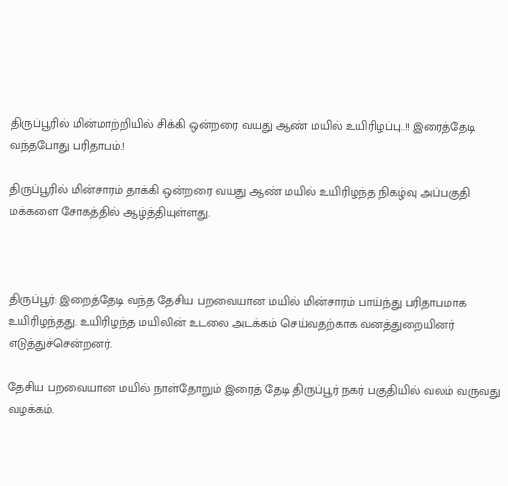திருப்பூரில் மின்மாற்றியில் சிக்கி ஒன்றரை வயது ஆண் மயில் உயிரிழப்பு..!! இரைத்தேடி வந்தபோது பரிதாபம்.!

திருப்பூரில் மின்சாரம் தாக்கி ஒன்றரை வயது ஆண் மயில் உயிரிழந்த நிகழ்வு அப்பகுதி மக்களை சோகத்தில் ஆழ்த்தியுள்ளது.



திருப்பூர்: இறைத்தேடி வந்த தேசிய பறவையான மயில் மின்சாரம் பாய்ந்து பரிதாபமாக உயிரிழந்தது. உயிரிழந்த மயிலின் உடலை அடக்கம் செய்வதற்காக வனத்துறையினர் எடுத்துச்சென்றனர்.

தேசிய பறவையான மயில் நாள்தோறும் இரைத் தேடி திருப்பூர் நகர் பகுதியில் வலம் வருவது வழக்கம்.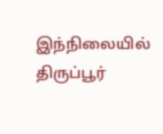இந்நிலையில் திருப்பூர்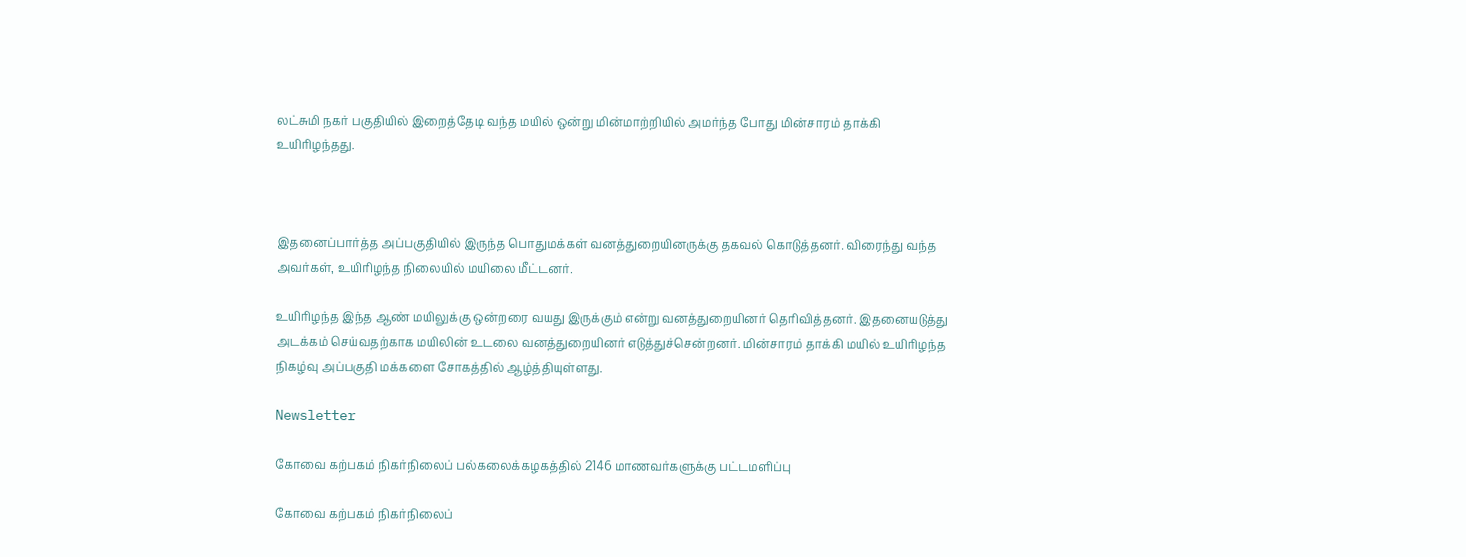லட்சுமி நகர் பகுதியில் இறைத்தேடி வந்த மயில் ஒன்று மின்மாற்றியில் அமர்ந்த போது மின்சாரம் தாக்கி உயிரிழந்தது.



இதனைப்பார்த்த அப்பகுதியில் இருந்த பொதுமக்கள் வனத்துறையினருக்கு தகவல் கொடுத்தனர். விரைந்து வந்த அவர்கள், உயிரிழந்த நிலையில் மயிலை மீட்டனர்.

உயிரிழந்த இந்த ஆண் மயிலுக்கு ஒன்றரை வயது இருக்கும் என்று வனத்துறையினர் தெரிவித்தனர். இதனையடுத்து அடக்கம் செய்வதற்காக மயிலின் உடலை வனத்துறையினர் எடுத்துச்சென்றனர். மின்சாரம் தாக்கி மயில் உயிரிழந்த நிகழ்வு அப்பகுதி மக்களை சோகத்தில் ஆழ்த்தியுள்ளது.

Newsletter

கோவை கற்பகம் நிகர்நிலைப் பல்கலைக்கழகத்தில் 2146 மாணவர்களுக்கு பட்டமளிப்பு

கோவை கற்பகம் நிகர்நிலைப்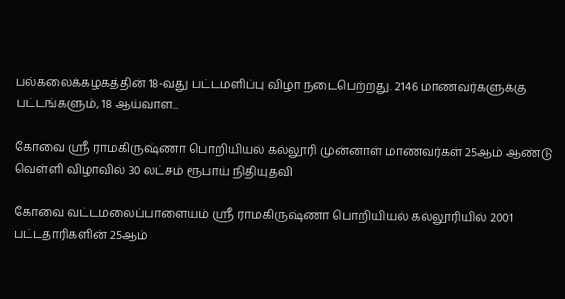பல்கலைக்கழகத்தின் 18-வது பட்டமளிப்பு விழா நடைபெற்றது. 2146 மாணவர்களுக்கு பட்டங்களும், 18 ஆய்வாள...

கோவை ஸ்ரீ ராமகிருஷ்ணா பொறியியல் கல்லூரி முன்னாள் மாணவர்கள் 25ஆம் ஆண்டு வெள்ளி விழாவில் 30 லட்சம் ரூபாய் நிதியுதவி

கோவை வட்டமலைப்பாளையம் ஸ்ரீ ராமகிருஷ்ணா பொறியியல் கல்லூரியில் 2001 பட்டதாரிகளின் 25ஆம்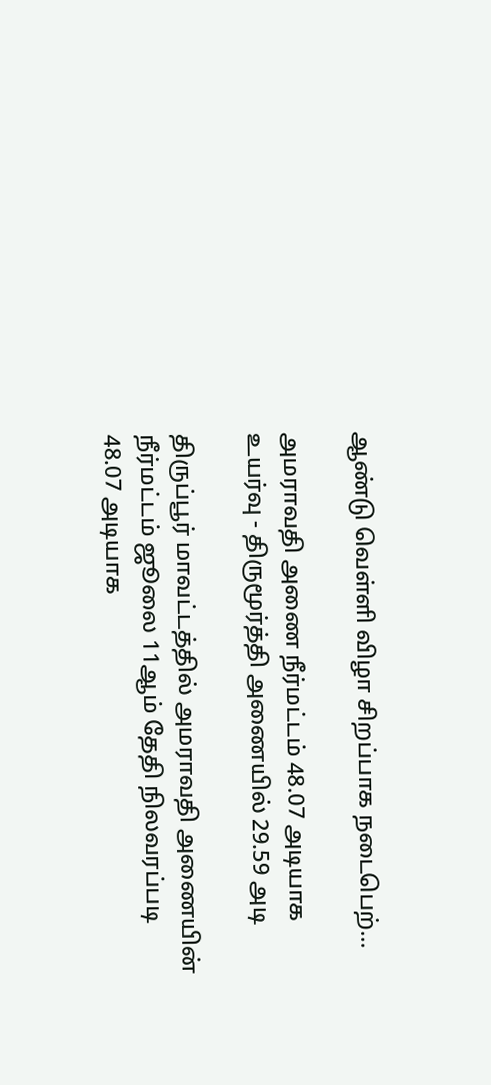ஆண்டு வெள்ளி விழா சிறப்பாக நடைபெற்...

அமராவதி அணை நீர்மட்டம் 48.07 அடியாக உயர்வு - திருமூர்த்தி அணையில் 29.59 அடி

திருப்பூர் மாவட்டத்தில் அமராவதி அணையின் நீர்மட்டம் ஜூலை 11ஆம் தேதி நிலவரப்படி 48.07 அடியாக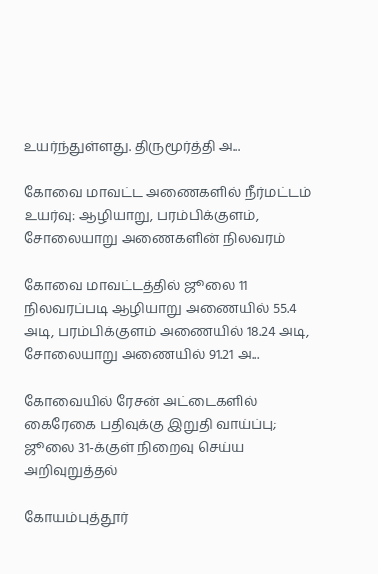உயர்ந்துள்ளது. திருமூர்த்தி அ...

கோவை மாவட்ட அணைகளில் நீர்மட்டம் உயர்வு: ஆழியாறு, பரம்பிக்குளம், சோலையாறு அணைகளின் நிலவரம்

கோவை மாவட்டத்தில் ஜூலை 11 நிலவரப்படி ஆழியாறு அணையில் 55.4 அடி, பரம்பிக்குளம் அணையில் 18.24 அடி, சோலையாறு அணையில் 91.21 அ...

கோவையில் ரேசன் அட்டைகளில் கைரேகை பதிவுக்கு இறுதி வாய்ப்பு; ஜூலை 31-க்குள் நிறைவு செய்ய அறிவுறுத்தல்

கோயம்புத்தூர்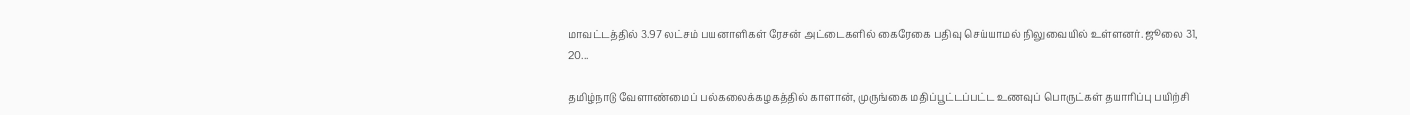மாவட்டத்தில் 3.97 லட்சம் பயனாளிகள் ரேசன் அட்டைகளில் கைரேகை பதிவு செய்யாமல் நிலுவையில் உள்ளனர். ஜூலை 31, 20...

தமிழ்நாடு வேளாண்மைப் பல்கலைக்கழகத்தில் காளான், முருங்கை மதிப்பூட்டப்பட்ட உணவுப் பொருட்கள் தயாரிப்பு பயிற்சி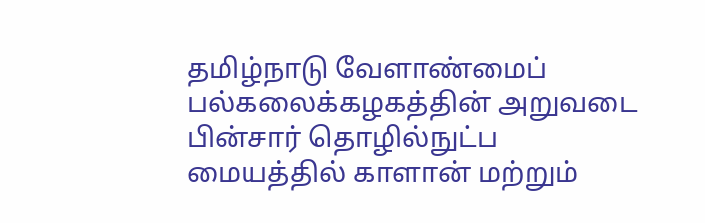தமிழ்நாடு வேளாண்மைப் பல்கலைக்கழகத்தின் அறுவடை பின்சார் தொழில்நுட்ப மையத்தில் காளான் மற்றும்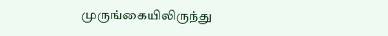முருங்கையிலிருந்து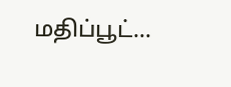மதிப்பூட்...